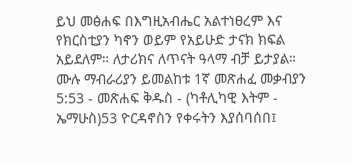ይህ መፅሐፍ በእግዚአብሔር አልተነፀረም እና የክርስቲያን ካኖን ወይም የአይሁድ ታናክ ክፍል አይደለም። ለታሪክና ለጥናት ዓላማ ብቻ ይታያል። ሙሉ ማብራሪያን ይመልከቱ 1ኛ መጽሐፈ መቃብያን 5:53 - መጽሐፍ ቅዱስ - (ካቶሊካዊ እትም - ኤማሁስ)53 ዮርዳኖስን የቀሩትን እያሰባሰበ፤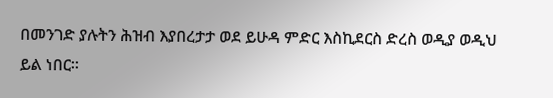በመንገድ ያሉትን ሕዝብ እያበረታታ ወደ ይሁዳ ምድር እስኪደርስ ድረስ ወዲያ ወዲህ ይል ነበር።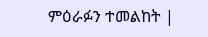ምዕራፉን ተመልከት |